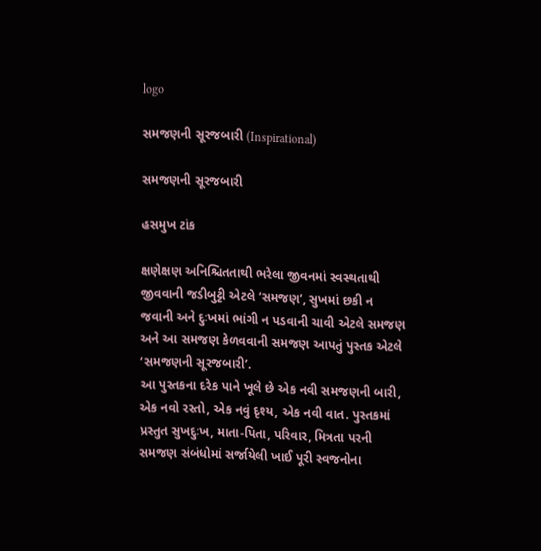logo

સમજણની સૂરજબારી (Inspirational)

સમજણની સૂરજબારી

હસમુખ ટાંક

ક્ષણેક્ષણ અનિશ્ચિતતાથી ભરેલા જીવનમાં સ્વસ્થતાથી જીવવાની જડીબુટ્ટી એટલે ‘સમજણ’, સુખમાં છકી ન જવાની અને દુઃખમાં ભાંગી ન પડવાની ચાવી એટલે સમજણ અને આ સમજણ કેળવવાની સમજણ આપતું પુસ્તક એટલે ‘સમજણની સૂરજબારી’.
આ પુસ્તકના દરેક પાને ખૂલે છે એક નવી સમજણની બારી, એક નવો રસ્તો, એક નવું દૃશ્ય, એક નવી વાત. પુસ્તકમાં પ્રસ્તુત સુખદુઃખ, માતા-પિતા, પરિવાર, મિત્રતા પરની સમજણ સંબંધોમાં સર્જાયેલી ખાઈ પૂરી સ્વજનોના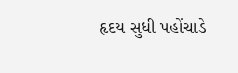હૃદય સુધી પહોંચાડે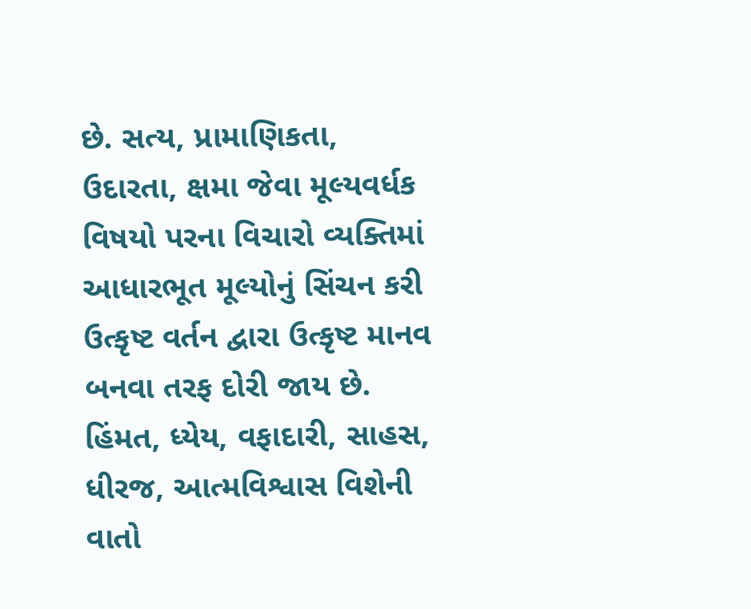છે. સત્ય, પ્રામાણિકતા, ઉદારતા, ક્ષમા જેવા મૂલ્યવર્ધક વિષયો પરના વિચારો વ્યક્તિમાં આધારભૂત મૂલ્યોનું સિંચન કરી ઉત્કૃષ્ટ વર્તન દ્વારા ઉત્કૃષ્ટ માનવ બનવા તરફ દોરી જાય છે. હિંમત, ધ્યેય, વફાદારી, સાહસ, ધીરજ, આત્મવિશ્વાસ વિશેની વાતો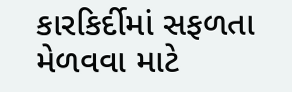કારકિર્દીમાં સફળતા મેળવવા માટે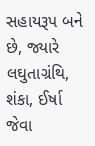સહાયરૂપ બને છે, જ્યારે લઘુતાગ્રંથિ, શંકા, ઈર્ષા જેવા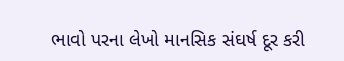ભાવો પરના લેખો માનસિક સંઘર્ષ દૂર કરી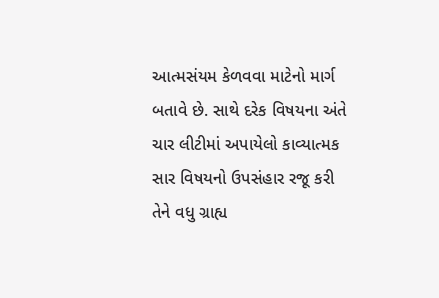આત્મસંયમ કેળવવા માટેનો માર્ગ બતાવે છે. સાથે દરેક વિષયના અંતે ચાર લીટીમાં અપાયેલો કાવ્યાત્મક સાર વિષયનો ઉપસંહાર રજૂ કરી તેને વધુ ગ્રાહ્ય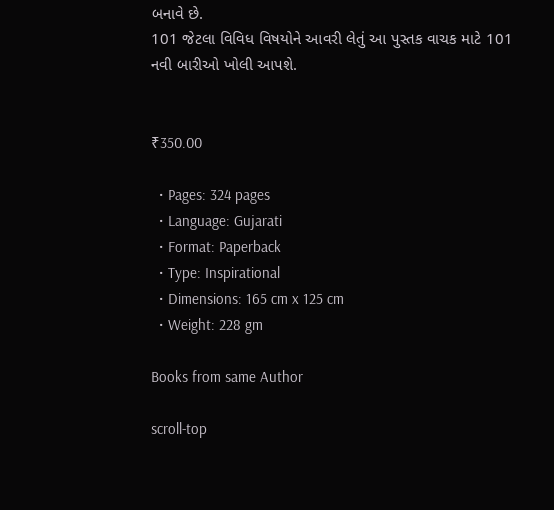બનાવે છે.
101 જેટલા વિવિધ વિષયોને આવરી લેતું આ પુસ્તક વાચક માટે 101 નવી બારીઓ ખોલી આપશે.


₹350.00

  • Pages: 324 pages
  • Language: Gujarati
  • Format: Paperback
  • Type: Inspirational
  • Dimensions: 165 cm x 125 cm
  • Weight: 228 gm

Books from same Author

scroll-top